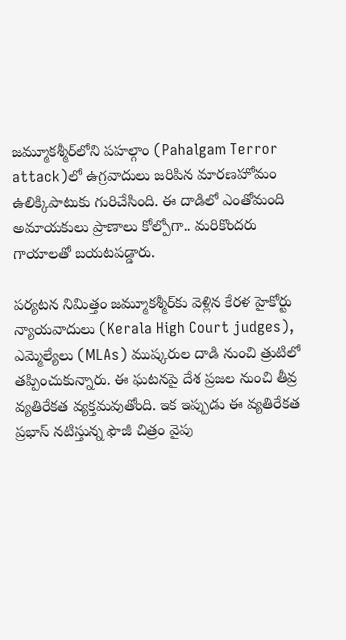జమ్మూకశ్మీర్‌లోని పహల్గాం (Pahalgam Terror attack)లో ఉగ్రవాదులు జరిపిన మారణహోమం ఉలిక్కిపాటుకు గురిచేసింది. ఈ దాడిలో ఎంతోమంది అమాయకులు ప్రాణాలు కోల్పోగా.. మరికొందరు గాయాలతో బయటపడ్డారు.

పర్యటన నిమిత్తం జమ్మూకశ్మీర్‌కు వెళ్లిన కేరళ హైకోర్టు న్యాయవాదులు (Kerala High Court judges), ఎమ్మెల్యేలు (MLAs) ముష్కరుల దాడి నుంచి త్రుటిలో తప్పించుకున్నారు. ఈ ఘటనపై దేశ ప్రజల నుంచి తీవ్ర వ్యతిరేకత వ్యక్తమవుతోంది. ఇక ఇప్పుడు ఈ వ్యతిరేకత ప్రభాస్ నటిస్తున్న ఫౌజీ చిత్రం వైపు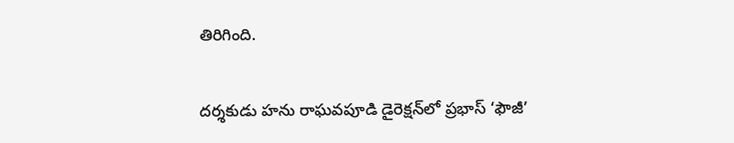తిరిగింది.

దర్శకుడు హను రాఘవపూడి డైరెక్షన్‌లో ప్రభాస్ ‘ఫౌజీ’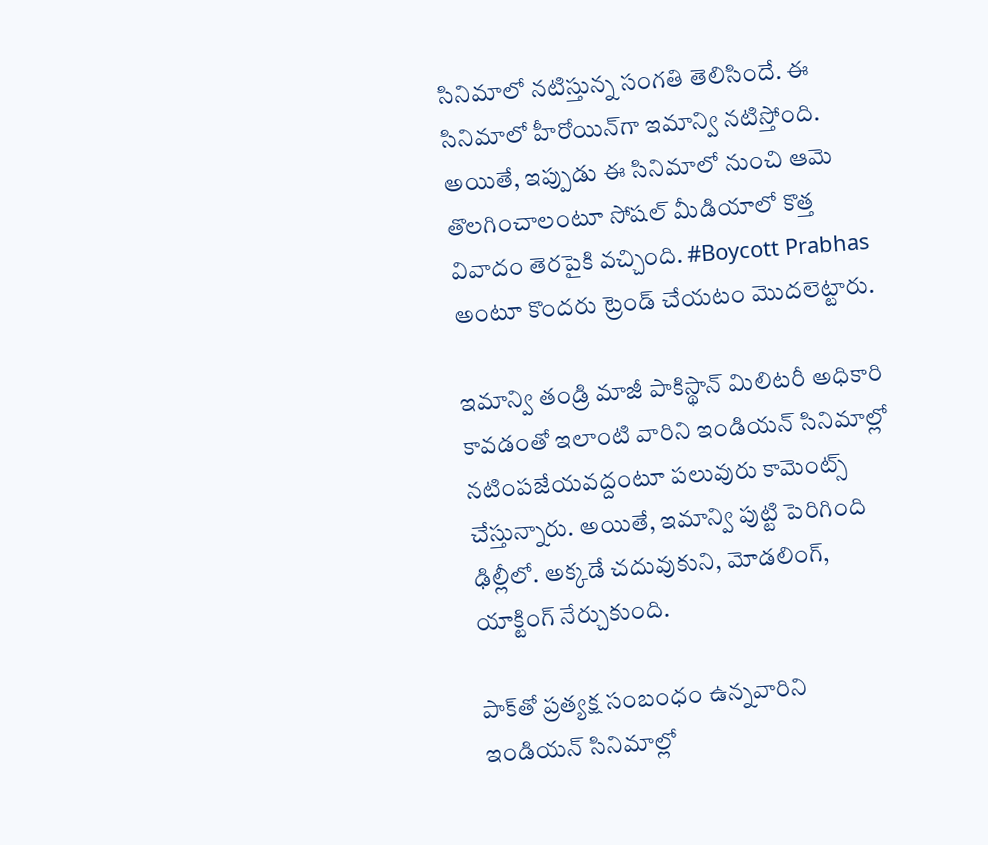సినిమాలో నటిస్తున్న సంగతి తెలిసిందే. ఈ సినిమాలో హీరోయిన్‌గా ఇమాన్వి నటిస్తోంది. అయితే, ఇప్పుడు ఈ సినిమాలో నుంచి ఆమె తొలగించాలంటూ సోషల్ మీడియాలో కొత్త వివాదం తెరపైకి వచ్చింది. #Boycott Prabhas అంటూ కొందరు ట్రెండ్ చేయటం మొదలెట్టారు.

ఇమాన్వి తండ్రి మాజీ పాకిస్థాన్ మిలిటరీ అధికారి కావడంతో ఇలాంటి వారిని ఇండియన్ సినిమాల్లో నటింపజేయవద్దంటూ పలువురు కామెంట్స్ చేస్తున్నారు. అయితే, ఇమాన్వి పుట్టి పెరిగింది ఢిల్లీలో. అక్కడే చదువుకుని, మోడలింగ్, యాక్టింగ్ నేర్చుకుంది.

పాక్‌తో ప్రత్యక్ష సంబంధం ఉన్నవారిని ఇండియన్ సినిమాల్లో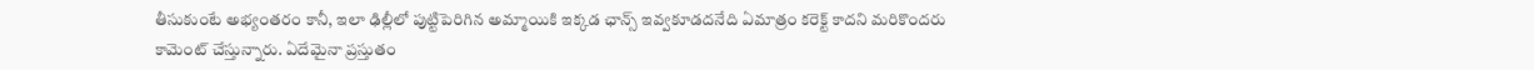తీసుకుంటే అభ్యంతరం కానీ, ఇలా ఢిల్లీలో పుట్టిపెరిగిన అమ్మాయికి ఇక్కడ ఛాన్స్ ఇవ్వకూడదనేది ఏమాత్రం కరెక్ట్ కాదని మరికొందరు కామెంట్ చేస్తున్నారు. ఏదేమైనా ప్రస్తుతం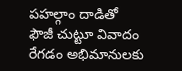పహల్గాం దాడితో ఫౌజీ చుట్టూ వివాదం రేగడం అభిమానులకు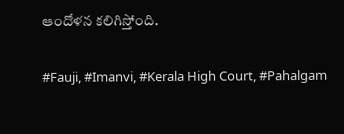ఆందోళన కలిగిస్తోంది.

#Fauji, #Imanvi, #Kerala High Court, #Pahalgam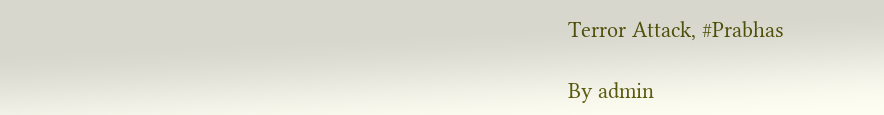Terror Attack, #Prabhas

By admin